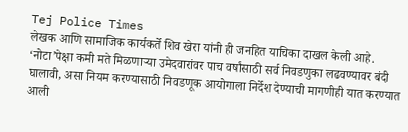Tej Police Times
लेखक आणि सामाजिक कार्यकर्ते शिव खेरा यांनी ही जनहित याचिका दाखल केली आहे. ‘नोटा’पेक्षा कमी मते मिळणाऱ्या उमेदवारांवर पाच वर्षांसाठी सर्व निवडणुका लढवण्यावर बंदी घालावी, असा नियम करण्यासाठी निवडणूक आयोगाला निर्देश देण्याची मागणीही यात करण्यात आली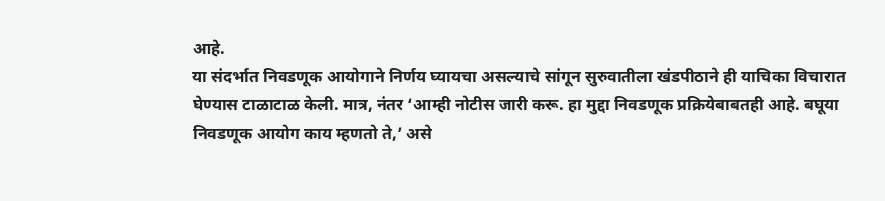आहे.
या संदर्भात निवडणूक आयोगाने निर्णय घ्यायचा असल्याचे सांगून सुरुवातीला खंडपीठाने ही याचिका विचारात घेण्यास टाळाटाळ केली. मात्र, नंतर ‘आम्ही नोटीस जारी करू. हा मुद्दा निवडणूक प्रक्रियेबाबतही आहे. बघूया निवडणूक आयोग काय म्हणतो ते,’ असे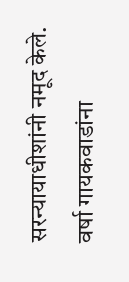सरन्यायाधीशांनी नमूद केले.
वर्षा गायकवाडांना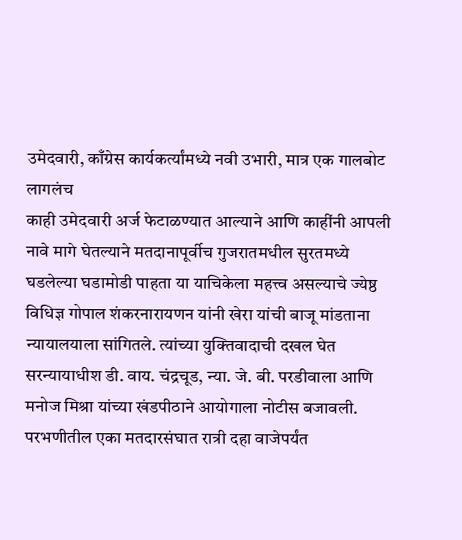उमेदवारी, काँग्रेस कार्यकर्त्यांमध्ये नवी उभारी, मात्र एक गालबोट लागलंच
काही उमेदवारी अर्ज फेटाळण्यात आल्याने आणि काहींनी आपली नावे मागे घेतल्याने मतदानापूर्वीच गुजरातमधील सुरतमध्ये घडलेल्या घडामोडी पाहता या याचिकेला महत्त्व असल्याचे ज्येष्ठ विधिज्ञ गोपाल शंकरनारायणन यांनी खेरा यांची बाजू मांडताना न्यायालयाला सांगितले. त्यांच्या युक्तिवादाची दखल घेत सरन्यायाधीश डी. वाय. चंद्रचूड, न्या. जे. बी. परडीवाला आणि मनोज मिश्रा यांच्या खंडपीठाने आयोगाला नोटीस बजावली.
परभणीतील एका मतदारसंघात रात्री दहा वाजेपर्यंत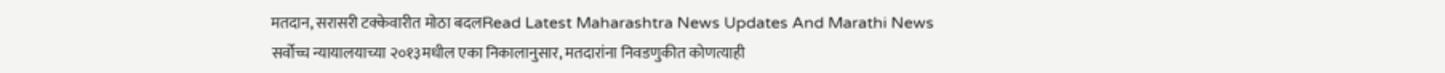मतदान, सरासरी टक्केवारीत मोठा बदलRead Latest Maharashtra News Updates And Marathi News
सर्वोच्च न्यायालयाच्या २०१३मधील एका निकालानुसार, मतदारांना निवडणुकीत कोणत्याही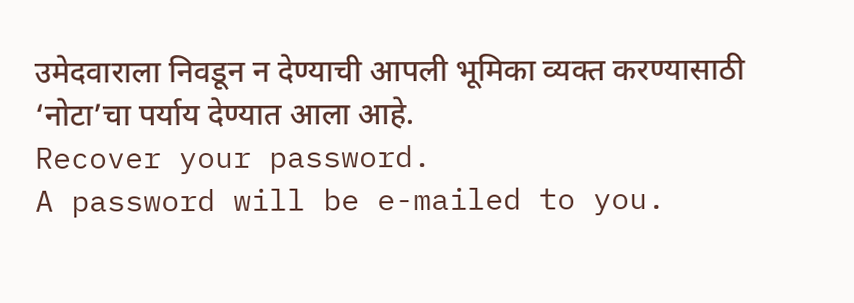उमेदवाराला निवडून न देण्याची आपली भूमिका व्यक्त करण्यासाठी ‘नोटा’चा पर्याय देण्यात आला आहे.
Recover your password.
A password will be e-mailed to you.